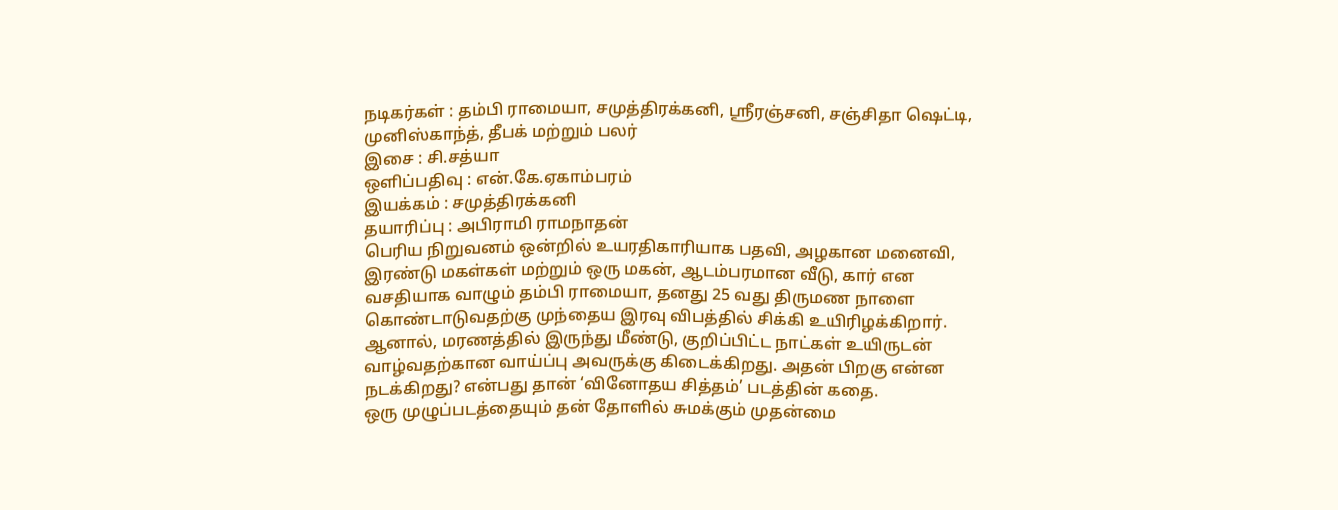நடிகர்கள் : தம்பி ராமையா, சமுத்திரக்கனி, ஸ்ரீரஞ்சனி, சஞ்சிதா ஷெட்டி, முனிஸ்காந்த், தீபக் மற்றும் பலர்
இசை : சி.சத்யா
ஒளிப்பதிவு : என்.கே.ஏகாம்பரம்
இயக்கம் : சமுத்திரக்கனி
தயாரிப்பு : அபிராமி ராமநாதன்
பெரிய நிறுவனம் ஒன்றில் உயரதிகாரியாக பதவி, அழகான மனைவி, இரண்டு மகள்கள் மற்றும் ஒரு மகன், ஆடம்பரமான வீடு, கார் என வசதியாக வாழும் தம்பி ராமையா, தனது 25 வது திருமண நாளை கொண்டாடுவதற்கு முந்தைய இரவு விபத்தில் சிக்கி உயிரிழக்கிறார். ஆனால், மரணத்தில் இருந்து மீண்டு, குறிப்பிட்ட நாட்கள் உயிருடன் வாழ்வதற்கான வாய்ப்பு அவருக்கு கிடைக்கிறது. அதன் பிறகு என்ன நடக்கிறது? என்பது தான் ‘வினோதய சித்தம்’ படத்தின் கதை.
ஒரு முழுப்படத்தையும் தன் தோளில் சுமக்கும் முதன்மை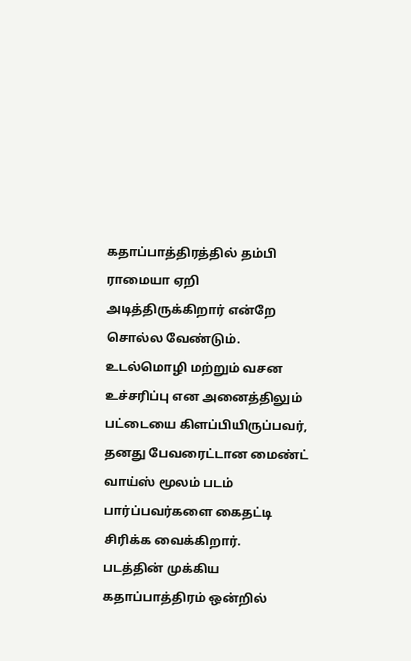கதாப்பாத்திரத்தில் தம்பி ராமையா ஏறி அடித்திருக்கிறார் என்றே சொல்ல வேண்டும். உடல்மொழி மற்றும் வசன உச்சரிப்பு என அனைத்திலும் பட்டையை கிளப்பியிருப்பவர், தனது பேவரைட்டான மைண்ட் வாய்ஸ் மூலம் படம் பார்ப்பவர்களை கைதட்டி சிரிக்க வைக்கிறார்.
படத்தின் முக்கிய கதாப்பாத்திரம் ஒன்றில்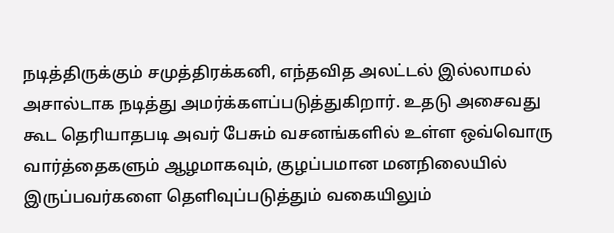நடித்திருக்கும் சமுத்திரக்கனி, எந்தவித அலட்டல் இல்லாமல் அசால்டாக நடித்து அமர்க்களப்படுத்துகிறார். உதடு அசைவது கூட தெரியாதபடி அவர் பேசும் வசனங்களில் உள்ள ஒவ்வொரு வார்த்தைகளும் ஆழமாகவும், குழப்பமான மனநிலையில் இருப்பவர்களை தெளிவுப்படுத்தும் வகையிலும்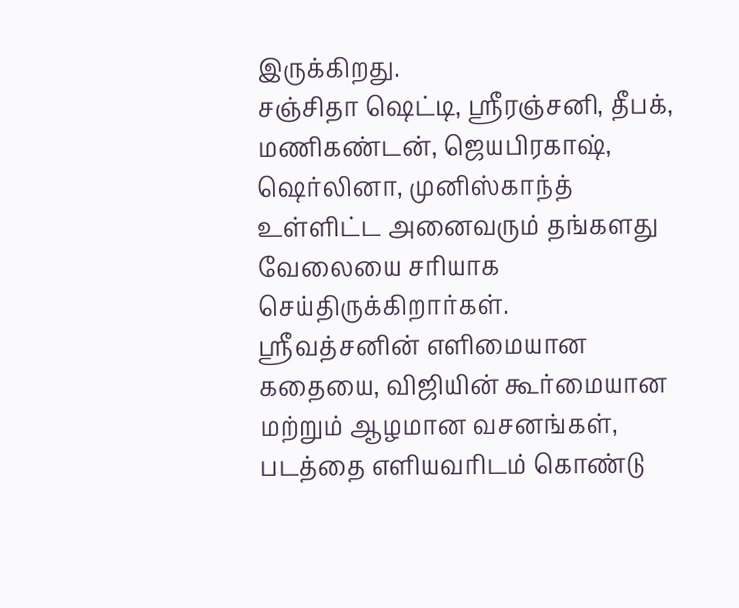இருக்கிறது.
சஞ்சிதா ஷெட்டி, ஸ்ரீரஞ்சனி, தீபக், மணிகண்டன், ஜெயபிரகாஷ், ஷெர்லினா, முனிஸ்காந்த் உள்ளிட்ட அனைவரும் தங்களது வேலையை சரியாக செய்திருக்கிறார்கள்.
ஸ்ரீவத்சனின் எளிமையான கதையை, விஜியின் கூர்மையான மற்றும் ஆழமான வசனங்கள், படத்தை எளியவரிடம் கொண்டு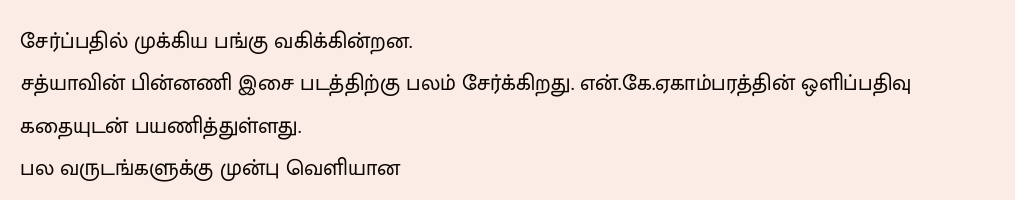சேர்ப்பதில் முக்கிய பங்கு வகிக்கின்றன.
சத்யாவின் பின்னணி இசை படத்திற்கு பலம் சேர்க்கிறது. என்.கே.ஏகாம்பரத்தின் ஒளிப்பதிவு கதையுடன் பயணித்துள்ளது.
பல வருடங்களுக்கு முன்பு வெளியான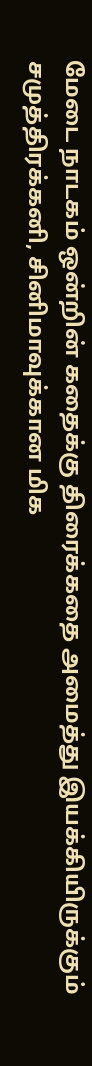மேடை நாடகம் ஒன்றின் கதைக்கு திரைக்கதை அமைத்து இயக்கியிருக்கும் சமுத்திரக்கனி, சினிமாவுக்கான மிக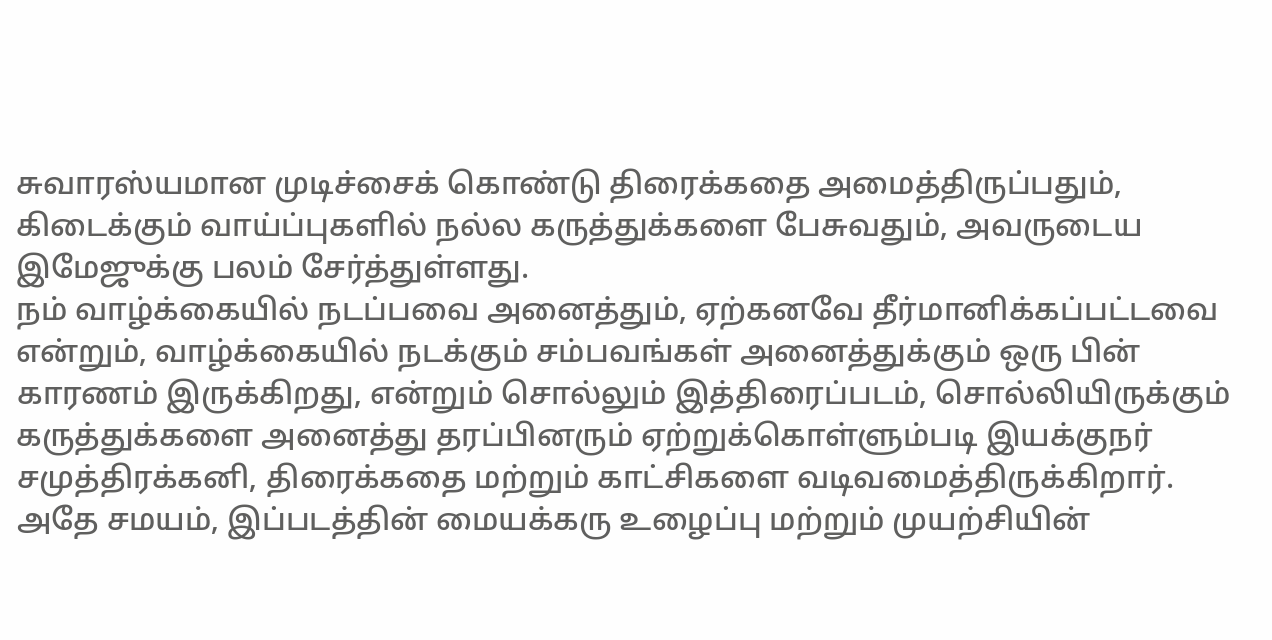சுவாரஸ்யமான முடிச்சைக் கொண்டு திரைக்கதை அமைத்திருப்பதும், கிடைக்கும் வாய்ப்புகளில் நல்ல கருத்துக்களை பேசுவதும், அவருடைய இமேஜுக்கு பலம் சேர்த்துள்ளது.
நம் வாழ்க்கையில் நடப்பவை அனைத்தும், ஏற்கனவே தீர்மானிக்கப்பட்டவை என்றும், வாழ்க்கையில் நடக்கும் சம்பவங்கள் அனைத்துக்கும் ஒரு பின் காரணம் இருக்கிறது, என்றும் சொல்லும் இத்திரைப்படம், சொல்லியிருக்கும் கருத்துக்களை அனைத்து தரப்பினரும் ஏற்றுக்கொள்ளும்படி இயக்குநர் சமுத்திரக்கனி, திரைக்கதை மற்றும் காட்சிகளை வடிவமைத்திருக்கிறார்.
அதே சமயம், இப்படத்தின் மையக்கரு உழைப்பு மற்றும் முயற்சியின்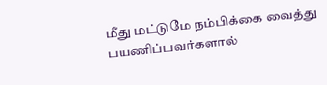மீது மட்டுமே நம்பிக்கை வைத்து பயணிப்பவர்களால்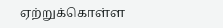ஏற்றுக்கொள்ள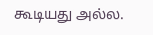கூடியது அல்ல.